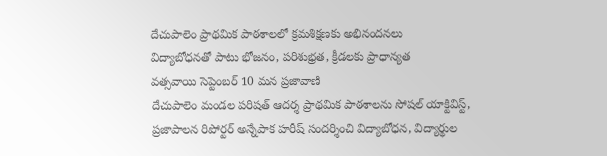దేచుపాలెం ప్రాథమిక పాఠశాలలో క్రమశిక్షణకు అభినందనలు
విద్యాబోధనతో పాటు భోజనం, పరిశుభ్రత, క్రీడలకు ప్రాధాన్యత
వత్సవాయి సెప్టెంబర్ 10 మన ప్రజావాణి
దేచుపాలెం మండల పరిషత్ ఆదర్శ ప్రాథమిక పాఠశాలను సోషల్ యాక్టివిస్ట్, ప్రజాపాలన రిపోర్టర్ అన్నేపాక హరీష్ సందర్శించి విద్యాబోధన, విద్యార్థుల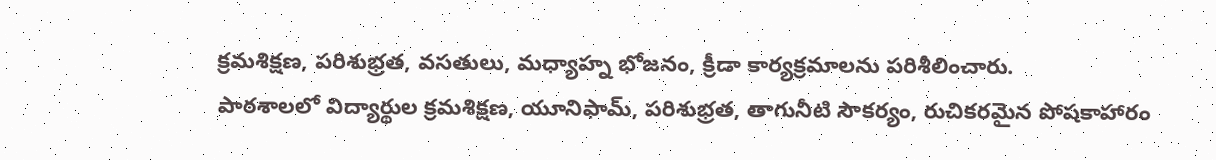క్రమశిక్షణ, పరిశుభ్రత, వసతులు, మధ్యాహ్న భోజనం, క్రీడా కార్యక్రమాలను పరిశీలించారు.
పాఠశాలలో విద్యార్థుల క్రమశిక్షణ, యూనిఫామ్, పరిశుభ్రత, తాగునీటి సౌకర్యం, రుచికరమైన పోషకాహారం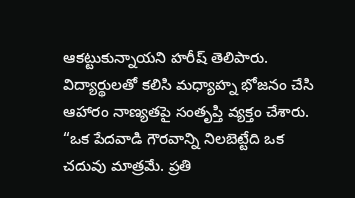ఆకట్టుకున్నాయని హరీష్ తెలిపారు. విద్యార్థులతో కలిసి మధ్యాహ్న భోజనం చేసి ఆహారం నాణ్యతపై సంతృప్తి వ్యక్తం చేశారు.
“ఒక పేదవాడి గౌరవాన్ని నిలబెట్టేది ఒక చదువు మాత్రమే. ప్రతి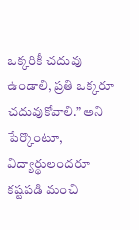ఒక్కరికీ చదువు ఉండాలి, ప్రతి ఒక్కరూ చదువుకోవాలి.” అని పేర్కొంటూ, విద్యార్థులందరూ కష్టపడి మంచి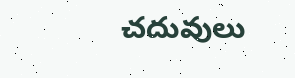చదువులు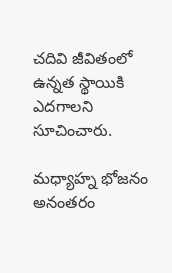చదివి జీవితంలో ఉన్నత స్థాయికి ఎదగాలని సూచించారు.

మధ్యాహ్న భోజనం అనంతరం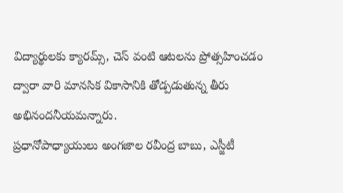విద్యార్థులకు క్యారమ్స్, చెస్ వంటి ఆటలను ప్రోత్సహించడం ద్వారా వారి మానసిక వికాసానికి తోడ్పడుతున్న తీరు అభినందనీయమన్నారు.
ప్రధానోపాధ్యాయులు అంగజాల రవీంద్ర బాబు, ఎస్జీటీ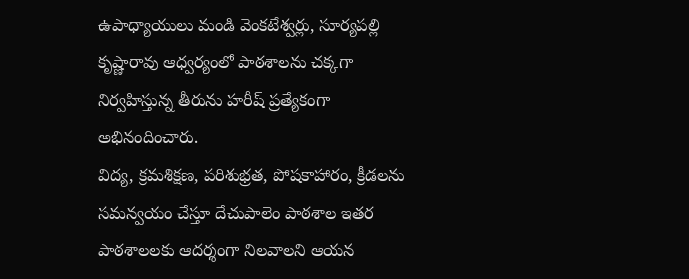ఉపాధ్యాయులు మండి వెంకటేశ్వర్లు, సూర్యపల్లి కృష్ణారావు ఆధ్వర్యంలో పాఠశాలను చక్కగా నిర్వహిస్తున్న తీరును హరీష్ ప్రత్యేకంగా అభినందించారు.
విద్య, క్రమశిక్షణ, పరిశుభ్రత, పోషకాహారం, క్రీడలను సమన్వయం చేస్తూ దేచుపాలెం పాఠశాల ఇతర పాఠశాలలకు ఆదర్శంగా నిలవాలని ఆయన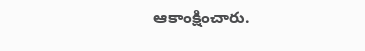ఆకాంక్షించారు.